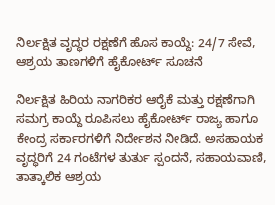ನಿರ್ಲಕ್ಷಿತ ವೃದ್ಧರ ರಕ್ಷಣೆಗೆ ಹೊಸ ಕಾಯ್ದೆ: 24/7 ಸೇವೆ, ಆಶ್ರಯ ತಾಣಗಳಿಗೆ ಹೈಕೋರ್ಟ್ ಸೂಚನೆ

ನಿರ್ಲಕ್ಷಿತ ಹಿರಿಯ ನಾಗರಿಕರ ಆರೈಕೆ ಮತ್ತು ರಕ್ಷಣೆಗಾಗಿ ಸಮಗ್ರ ಕಾಯ್ದೆ ರೂಪಿಸಲು ಹೈಕೋರ್ಟ್ ರಾಜ್ಯ ಹಾಗೂ ಕೇಂದ್ರ ಸರ್ಕಾರಗಳಿಗೆ ನಿರ್ದೇಶನ ನೀಡಿದೆ. ಅಸಹಾಯಕ ವೃದ್ಧರಿಗೆ 24 ಗಂಟೆಗಳ ತುರ್ತು ಸ್ಪಂದನೆ, ಸಹಾಯವಾಣಿ, ತಾತ್ಕಾಲಿಕ ಆಶ್ರಯ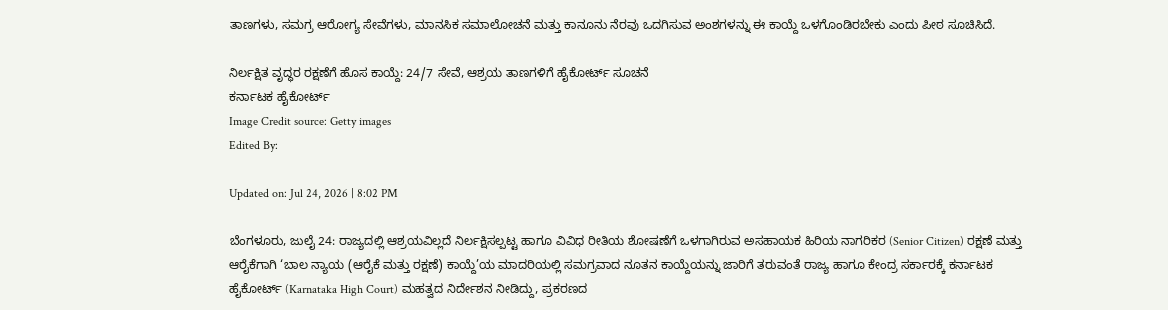ತಾಣಗಳು, ಸಮಗ್ರ ಆರೋಗ್ಯ ಸೇವೆಗಳು, ಮಾನಸಿಕ ಸಮಾಲೋಚನೆ ಮತ್ತು ಕಾನೂನು ನೆರವು ಒದಗಿಸುವ ಅಂಶಗಳನ್ನು ಈ ಕಾಯ್ದೆ ಒಳಗೊಂಡಿರಬೇಕು ಎಂದು ಪೀಠ ಸೂಚಿಸಿದೆ.

ನಿರ್ಲಕ್ಷಿತ ವೃದ್ಧರ ರಕ್ಷಣೆಗೆ ಹೊಸ ಕಾಯ್ದೆ: 24/7 ಸೇವೆ, ಆಶ್ರಯ ತಾಣಗಳಿಗೆ ಹೈಕೋರ್ಟ್ ಸೂಚನೆ
ಕರ್ನಾಟಕ ಹೈಕೋರ್ಟ್
Image Credit source: Getty images
Edited By:

Updated on: Jul 24, 2026 | 8:02 PM

ಬೆಂಗಳೂರು, ಜುಲೈ 24: ರಾಜ್ಯದಲ್ಲಿ ಆಶ್ರಯವಿಲ್ಲದೆ ನಿರ್ಲಕ್ಷಿಸಲ್ಪಟ್ಟ ಹಾಗೂ ವಿವಿಧ ರೀತಿಯ ಶೋಷಣೆಗೆ ಒಳಗಾಗಿರುವ ಅಸಹಾಯಕ ಹಿರಿಯ ನಾಗರಿಕರ (Senior Citizen) ರಕ್ಷಣೆ ಮತ್ತು ಆರೈಕೆಗಾಗಿ ‘ಬಾಲ ನ್ಯಾಯ (ಆರೈಕೆ ಮತ್ತು ರಕ್ಷಣೆ) ಕಾಯ್ದೆ’ಯ ಮಾದರಿಯಲ್ಲಿ ಸಮಗ್ರವಾದ ನೂತನ ಕಾಯ್ದೆಯನ್ನು ಜಾರಿಗೆ ತರುವಂತೆ ರಾಜ್ಯ ಹಾಗೂ ಕೇಂದ್ರ ಸರ್ಕಾರಕ್ಕೆ ಕರ್ನಾಟಕ ಹೈಕೋರ್ಟ್ (Karnataka High Court) ಮಹತ್ವದ ನಿರ್ದೇಶನ ನೀಡಿದ್ದು, ಪ್ರಕರಣದ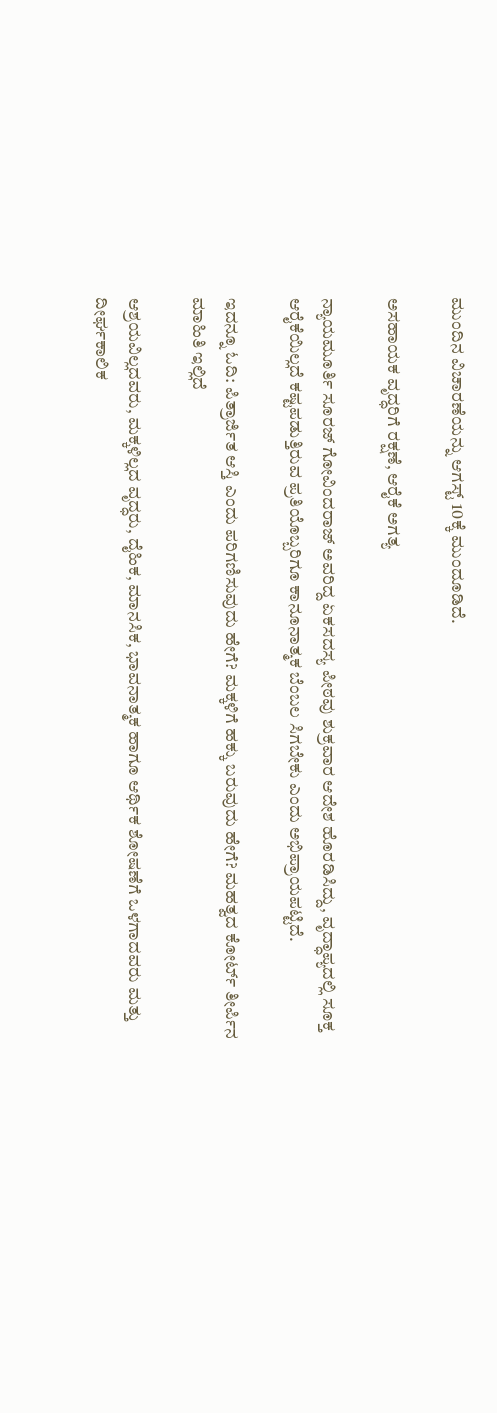ಮುಂದಿನ ವಿಚಾರಣೆಯನ್ನು ಆಗಸ್ಟ್ 10ಕ್ಕೆ ಮುಂದೂಡಿದೆ.

ಅಸಹಾಯಕ ವೃದ್ಧರಿಗೆ ರಕ್ಷಣೆ, ಆರೈಕೆ ಅಗತ್ಯ

ನ್ಯಾಯಮೂರ್ತಿ ಸೂರಜ್ ಗೋವಿಂದರಾಜ್ ಅವರಿದ್ದ ಏಕಸದಸ್ಯ ಪೀಠವು ಶುಕ್ರವಾರ ಆದೇಶ ಹೊರಡಿಸಿದ್ದು, ವೃದ್ಧಾಪ್ಯದಲ್ಲಿ ಸೂಕ್ತ ಆರೈಕೆಯಿಲ್ಲದೆ ಕಷ್ಟಪಡುತ್ತಿರುವ ಪ್ರತಿಯೊಬ್ಬರಿಗೂ ಕಾನೂನಾತ್ಮಕ ಬೆಂಬಲ ಸಿಗಬೇಕು ಎಂದು ಅಭಿಪ್ರಾಯಪಟ್ಟಿದೆ.

ಇದನ್ನೂ ಓದಿ: ಪಿತ್ರಾರ್ಜಿತ ಆಸ್ತಿ ಎಂದು ಪರಿಗಣಿಸುವುದು ಹೇಗೆ? ಮಕ್ಕಳಿಗೆ ಹಕ್ಕು ಬರುವುದು ಹೇಗೆ? ಮಹತ್ವದ ಕೋರ್ಟ್ ತೀರ್ಪಿನ ಮಾಹಿತಿ ಇಲ್ಲಿದೆ

ಆಶ್ರಯವಿಲ್ಲದವರು, ಮಕ್ಕಳಿಲ್ಲದ ವೃದ್ಧರು, ದೈಹಿಕ, ಮಾನಸಿಕ, ಭಾವನಾತ್ಮಕ ಹಾಗೂ ಆರ್ಥಿಕ ಶೋಷಣೆಗೆ ಒಳಗಾದವರು ಮತ್ತು ದೀರ್ಘಕಾಲಿಕ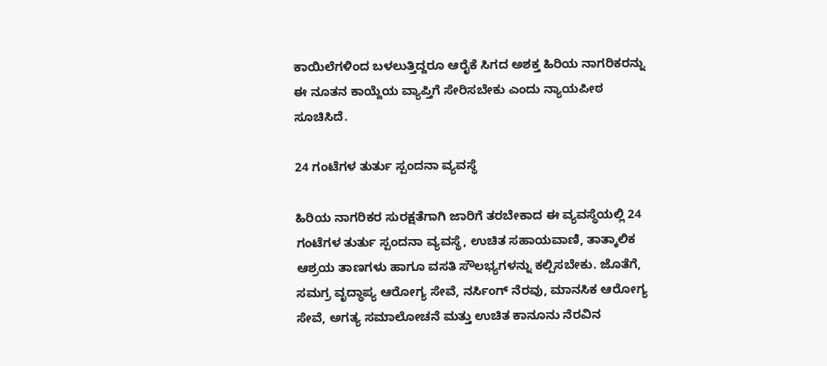ಕಾಯಿಲೆಗಳಿಂದ ಬಳಲುತ್ತಿದ್ದರೂ ಆರೈಕೆ ಸಿಗದ ಅಶಕ್ತ ಹಿರಿಯ ನಾಗರಿಕರನ್ನು ಈ ನೂತನ ಕಾಯ್ದೆಯ ವ್ಯಾಪ್ತಿಗೆ ಸೇರಿಸಬೇಕು ಎಂದು ನ್ಯಾಯಪೀಠ ಸೂಚಿಸಿದೆ.

24 ಗಂಟೆಗಳ ತುರ್ತು ಸ್ಪಂದನಾ ವ್ಯವಸ್ಥೆ

ಹಿರಿಯ ನಾಗರಿಕರ ಸುರಕ್ಷತೆಗಾಗಿ ಜಾರಿಗೆ ತರಬೇಕಾದ ಈ ವ್ಯವಸ್ಥೆಯಲ್ಲಿ 24 ಗಂಟೆಗಳ ತುರ್ತು ಸ್ಪಂದನಾ ವ್ಯವಸ್ಥೆ, ಉಚಿತ ಸಹಾಯವಾಣಿ, ತಾತ್ಕಾಲಿಕ ಆಶ್ರಯ ತಾಣಗಳು ಹಾಗೂ ವಸತಿ ಸೌಲಭ್ಯಗಳನ್ನು ಕಲ್ಪಿಸಬೇಕು. ಜೊತೆಗೆ, ಸಮಗ್ರ ವೃದ್ಧಾಪ್ಯ ಆರೋಗ್ಯ ಸೇವೆ, ನರ್ಸಿಂಗ್ ನೆರವು, ಮಾನಸಿಕ ಆರೋಗ್ಯ ಸೇವೆ, ಅಗತ್ಯ ಸಮಾಲೋಚನೆ ಮತ್ತು ಉಚಿತ ಕಾನೂನು ನೆರವಿನ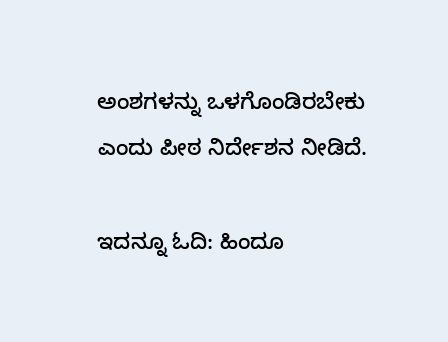ಅಂಶಗಳನ್ನು ಒಳಗೊಂಡಿರಬೇಕು ಎಂದು ಪೀಠ ನಿರ್ದೇಶನ ನೀಡಿದೆ.

ಇದನ್ನೂ ಓದಿ: ಹಿಂದೂ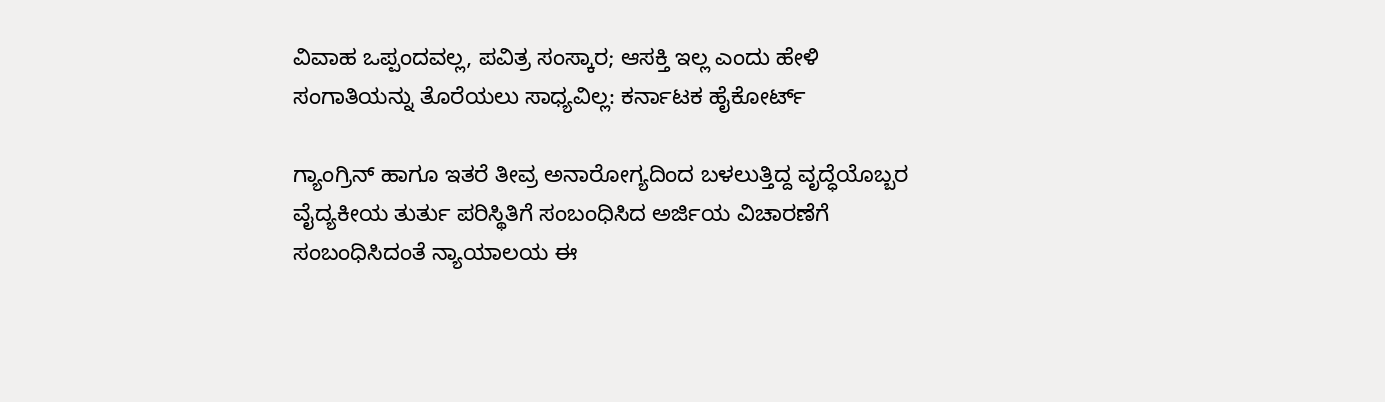ವಿವಾಹ ಒಪ್ಪಂದವಲ್ಲ, ಪವಿತ್ರ ಸಂಸ್ಕಾರ; ಆಸಕ್ತಿ ಇಲ್ಲ ಎಂದು ಹೇಳಿ ಸಂಗಾತಿಯನ್ನು ತೊರೆಯಲು ಸಾಧ್ಯವಿಲ್ಲ: ಕರ್ನಾಟಕ ಹೈಕೋರ್ಟ್

ಗ್ಯಾಂಗ್ರಿನ್ ಹಾಗೂ ಇತರೆ ತೀವ್ರ ಅನಾರೋಗ್ಯದಿಂದ ಬಳಲುತ್ತಿದ್ದ ವೃದ್ಧೆಯೊಬ್ಬರ ವೈದ್ಯಕೀಯ ತುರ್ತು ಪರಿಸ್ಥಿತಿಗೆ ಸಂಬಂಧಿಸಿದ ಅರ್ಜಿಯ ವಿಚಾರಣೆಗೆ ಸಂಬಂಧಿಸಿದಂತೆ ನ್ಯಾಯಾಲಯ ಈ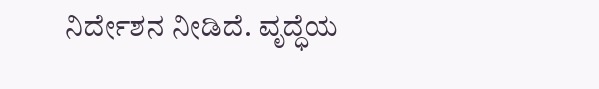ನಿರ್ದೇಶನ ನೀಡಿದೆ. ವೃದ್ಧೆಯ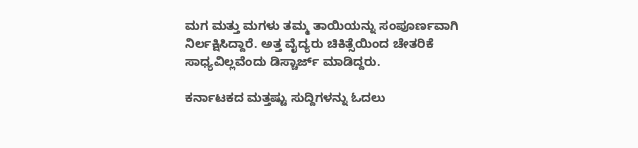ಮಗ ಮತ್ತು ಮಗಳು ತಮ್ಮ ತಾಯಿಯನ್ನು ಸಂಪೂರ್ಣವಾಗಿ ನಿರ್ಲಕ್ಷಿಸಿದ್ದಾರೆ. ಅತ್ತ ವೈದ್ಯರು ಚಿಕಿತ್ಸೆಯಿಂದ ಚೇತರಿಕೆ ಸಾಧ್ಯವಿಲ್ಲವೆಂದು ಡಿಸ್ಚಾರ್ಜ್ ಮಾಡಿದ್ದರು.

ಕರ್ನಾಟಕದ ಮತ್ತಷ್ಟು ಸುದ್ದಿಗಳನ್ನು ಓದಲು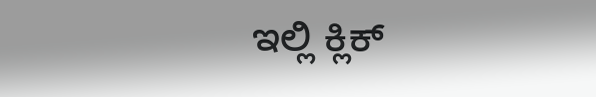ಇಲ್ಲಿ ಕ್ಲಿಕ್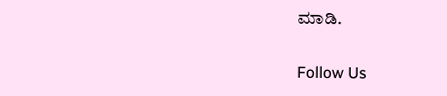ಮಾಡಿ.

Follow Us